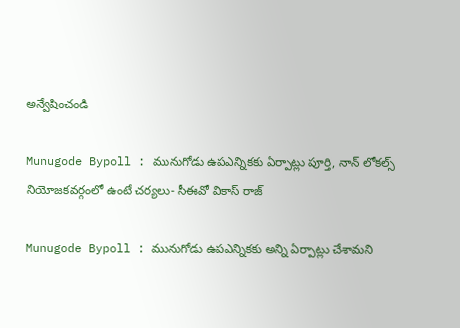అన్వేషించండి

Munugode Bypoll : మునుగోడు ఉపఎన్నికకు ఏర్పాట్లు పూర్తి, నాన్ లోకల్స్ నియోజకవర్గంలో ఉంటే చర్యలు- సీఈవో వికాస్ రాజ్

Munugode Bypoll : మునుగోడు ఉపఎన్నికకు అన్ని ఏర్పాట్లు చేశామని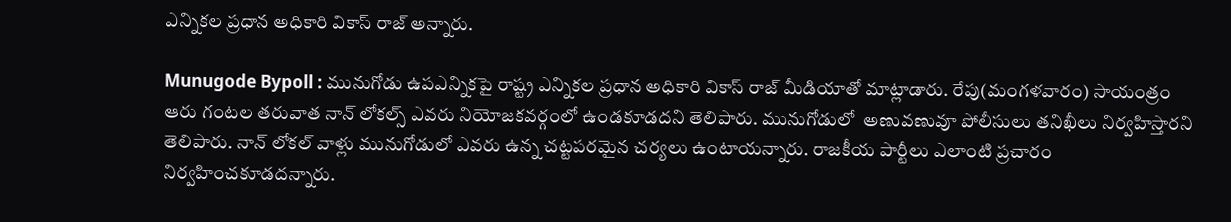ఎన్నికల ప్రధాన అధికారి వికాస్ రాజ్ అన్నారు.

Munugode Bypoll : మునుగోడు ఉపఎన్నికపై రాష్ట్ర ఎన్నికల ప్రధాన అధికారి వికాస్ రాజ్ మీడియాతో మాట్లాడారు. రేపు(మంగళవారం) సాయంత్రం ఆరు గంటల తరువాత నాన్ లోకల్స్ ఎవరు నియోజకవర్గంలో ఉండకూడదని తెలిపారు. మునుగోడులో  అణువణువూ పోలీసులు తనిఖీలు నిర్వహిస్తారని తెలిపారు. నాన్ లోకల్ వాళ్లు మునుగోడులో ఎవరు ఉన్న చట్టపరమైన చర్యలు ఉంటాయన్నారు. రాజకీయ పార్టీలు ఎలాంటి ప్రచారం నిర్వహించకూడదన్నారు.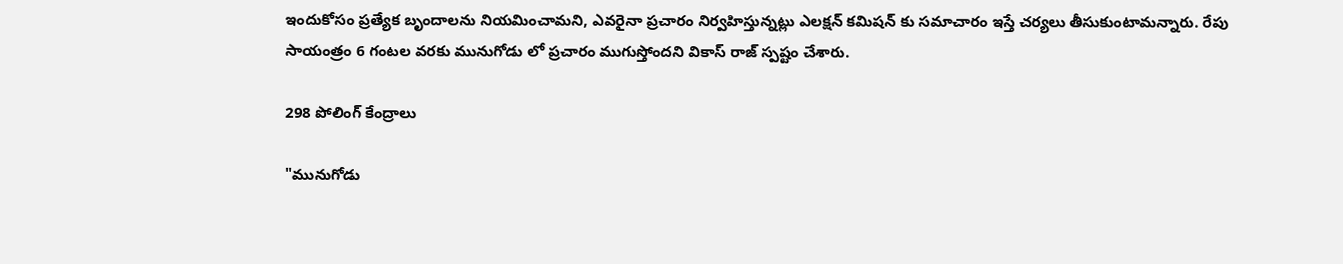ఇందుకోసం ప్రత్యేక బృందాలను నియమించామని, ఎవరైనా ప్రచారం నిర్వహిస్తున్నట్లు ఎలక్షన్ కమిషన్ కు సమాచారం ఇస్తే చర్యలు తీసుకుంటామన్నారు. రేపు సాయంత్రం 6 గంటల వరకు మునుగోడు లో ప్రచారం ముగుస్తోందని వికాస్ రాజ్ స్పష్టం చేశారు.

298 పోలింగ్ కేంద్రాలు

"మునుగోడు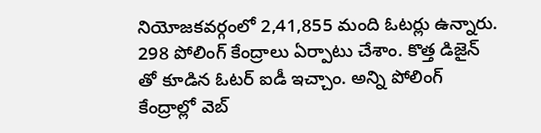నియోజకవర్గంలో 2,41,855 మంది ఓటర్లు ఉన్నారు. 298 పోలింగ్ కేంద్రాలు ఏర్పాటు చేశాం. కొత్త డిజైన్ తో కూడిన ఓటర్ ఐడీ ఇచ్చాం. అన్ని పోలింగ్ కేంద్రాల్లో వెబ్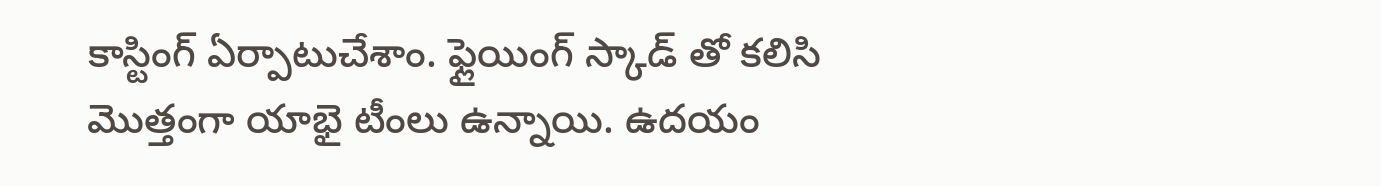కాస్టింగ్ ఏర్పాటుచేశాం. ఫ్లైయింగ్ స్కాడ్ తో కలిసి మొత్తంగా యాభై టీంలు ఉన్నాయి. ఉదయం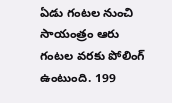ఏడు గంటల నుంచి సాయంత్రం ఆరు గంటల వరకు పోలింగ్ ఉంటుంది. 199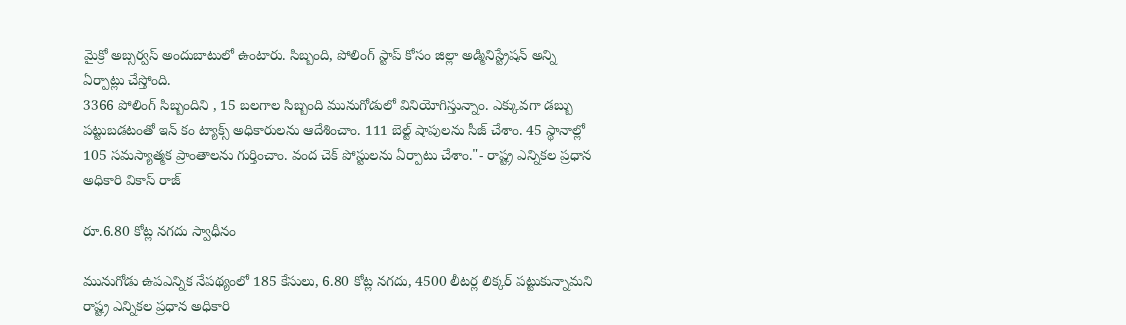మైక్రో అబ్సర్వస్ అందుబాటులో ఉంటారు. సిబ్బంది, పోలింగ్ స్టాప్ కోసం జిల్లా అడ్మినిస్ట్రేషన్ అన్ని ఏర్పాట్లు చేస్తోంది.
3366 పోలింగ్ సిబ్బందిని , 15 బలగాల సిబ్బంది మునుగోడులో వినియోగిస్తున్నాం. ఎక్కువగా డబ్బు పట్టుబడటంతో ఇన్ కం ట్యాక్స్ అధికారులను ఆదేశించాం. 111 బెల్ట్ షాపులను సీజ్ చేశాం. 45 స్థానాల్లో 105 సమస్యాత్మక ప్రాంతాలను గుర్తించాం. వంద చెక్ పోస్టులను ఏర్పాటు చేశాం."- రాష్ట్ర ఎన్నికల ప్రధాన అధికారి వికాస్ రాజ్

రూ.6.80 కోట్ల నగదు స్వాధీనం

మునుగోడు ఉపఎన్నిక నేపథ్యంలో 185 కేసులు, 6.80 కోట్ల నగదు, 4500 లీటర్ల లిక్కర్ పట్టుకున్నామని రాష్ట్ర ఎన్నికల ప్రధాన అధికారి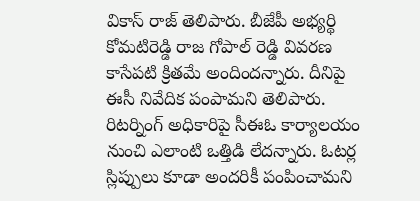వికాస్ రాజ్ తెలిపారు. బీజేపీ అభ్యర్థి కోమటిరెడ్డి రాజ గోపాల్ రెడ్డి వివరణ కాసేపటి క్రితమే అందిందన్నారు. దీనిపై ఈసీ నివేదిక పంపామని తెలిపారు. రిటర్నింగ్ అధికారిపై సీఈఓ కార్యాలయం నుంచి ఎలాంటి ఒత్తిడి లేదన్నారు. ఓటర్ల స్లిప్పులు కూడా అందరికీ పంపించామని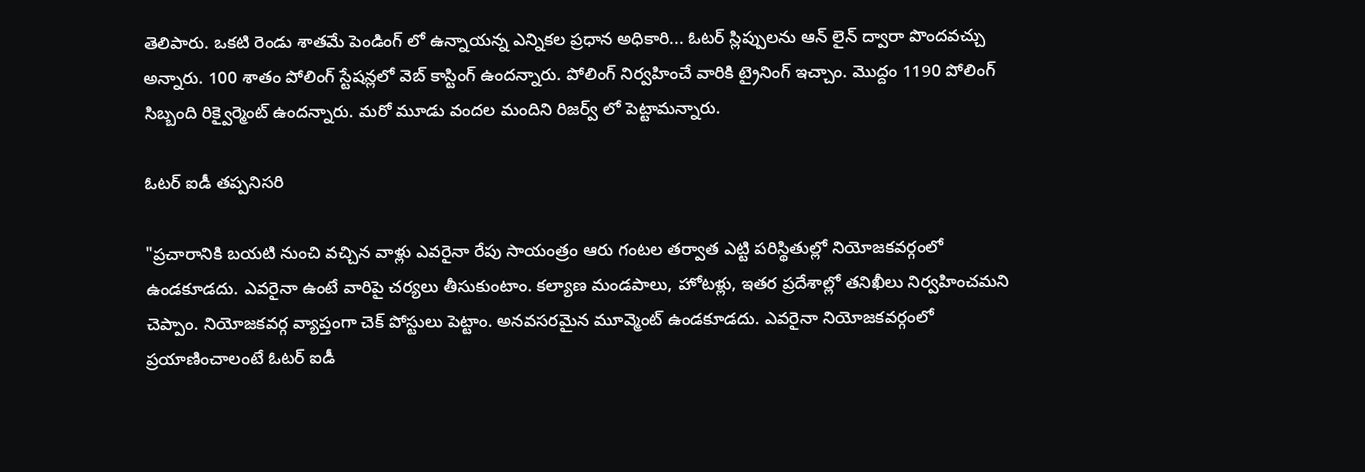తెలిపారు. ఒకటి రెండు శాతమే పెండింగ్ లో ఉన్నాయన్న ఎన్నికల ప్రధాన అధికారి... ఓటర్ స్లిప్పులను ఆన్ లైన్ ద్వారా పొందవచ్చు అన్నారు. 100 శాతం పోలింగ్ స్టేషన్లలో వెబ్ కాస్టింగ్ ఉందన్నారు. పోలింగ్ నిర్వహించే వారికి ట్రైనింగ్ ఇచ్చాం. మొద్దం 1190 పోలింగ్ సిబ్బంది రిక్వైర్మెంట్ ఉందన్నారు. మరో మూడు వందల మందిని రిజర్వ్ లో పెట్టామన్నారు.

ఓటర్ ఐడీ తప్పనిసరి

"ప్రచారానికి బయటి నుంచి వచ్చిన వాళ్లు ఎవరైనా రేపు సాయంత్రం ఆరు గంటల తర్వాత ఎట్టి పరిస్థితుల్లో నియోజకవర్గంలో ఉండకూడదు. ఎవరైనా ఉంటే వారిపై చర్యలు తీసుకుంటాం. కల్యాణ మండపాలు, హోటళ్లు, ఇతర ప్రదేశాల్లో తనిఖీలు నిర్వహించమని చెప్పాం. నియోజకవర్గ వ్యాప్తంగా చెక్ పోస్టులు పెట్టాం. అనవసరమైన మూవ్మెంట్ ఉండకూడదు. ఎవరైనా నియోజకవర్గంలో ప్రయాణించాలంటే ఓటర్ ఐడీ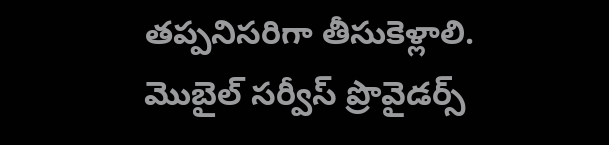తప్పనిసరిగా తీసుకెళ్లాలి. మొబైల్ సర్వీస్ ప్రొవైడర్స్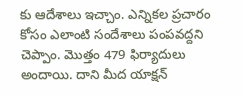కు ఆదేశాలు ఇచ్చాం. ఎన్నికల ప్రచారం కోసం ఎలాంటి సందేశాలు పంపవద్దని చెప్పాం. మొత్తం 479 ఫిర్యాదులు అందాయి. దాని మీద యాక్షన్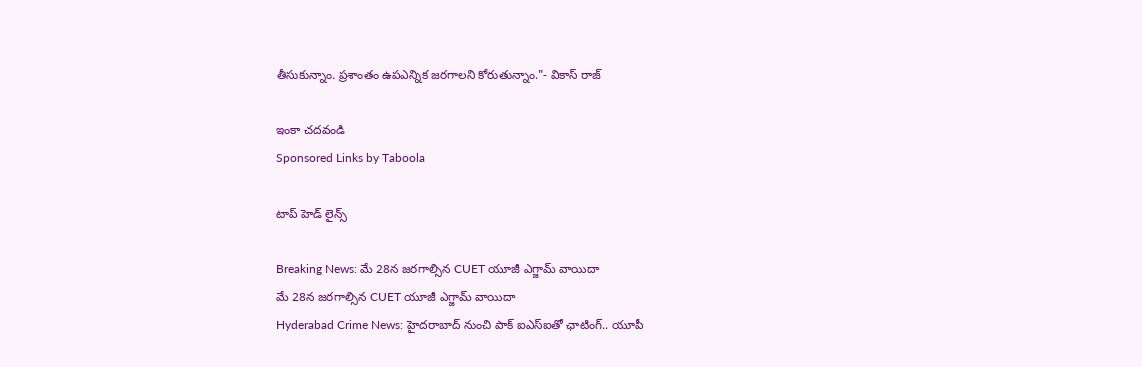తీసుకున్నాం. ప్రశాంతం ఉపఎన్నిక జరగాలని కోరుతున్నాం."- వికాస్ రాజ్

ఇంకా చదవండి
Sponsored Links by Taboola

టాప్ హెడ్ లైన్స్

Breaking News: మే 28న జరగాల్సిన CUET యూజీ ఎగ్జామ్ వాయిదా
మే 28న జరగాల్సిన CUET యూజీ ఎగ్జామ్ వాయిదా
Hyderabad Crime News: హైదరాబాద్‌ నుంచి పాక్ ఐఎస్ఐతో ఛాటింగ్.. యూపీ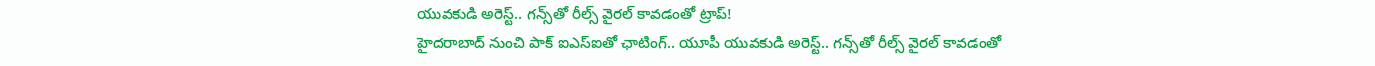యువకుడి అరెస్ట్.. గన్స్‌తో రీల్స్ వైరల్ కావడంతో ట్రాప్!
హైదరాబాద్‌ నుంచి పాక్ ఐఎస్ఐతో ఛాటింగ్.. యూపీ యువకుడి అరెస్ట్.. గన్స్‌తో రీల్స్ వైరల్ కావడంతో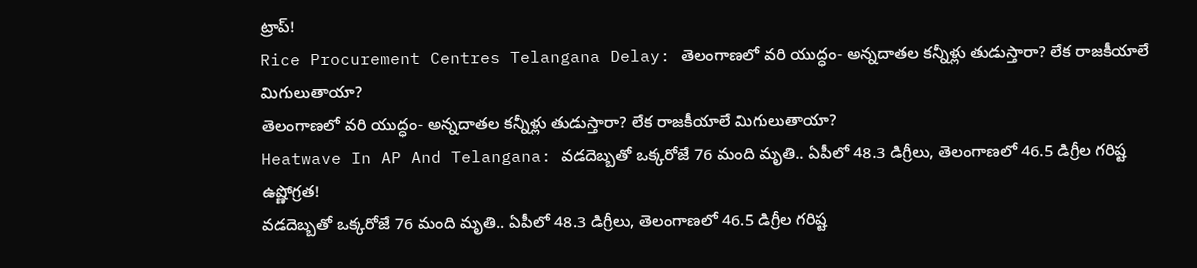ట్రాప్!
Rice Procurement Centres Telangana Delay: తెలంగాణలో వరి యుద్ధం- అన్నదాతల కన్నీళ్లు తుడుస్తారా? లేక రాజకీయాలే మిగులుతాయా?
తెలంగాణలో వరి యుద్ధం- అన్నదాతల కన్నీళ్లు తుడుస్తారా? లేక రాజకీయాలే మిగులుతాయా?
Heatwave In AP And Telangana: వడదెబ్బతో ఒక్కరోజే 76 మంది మృతి.. ఏపీలో 48.3 డిగ్రీలు, తెలంగాణలో 46.5 డిగ్రీల గరిష్ట ఉష్ణోగ్రత!
వడదెబ్బతో ఒక్కరోజే 76 మంది మృతి.. ఏపీలో 48.3 డిగ్రీలు, తెలంగాణలో 46.5 డిగ్రీల గరిష్ట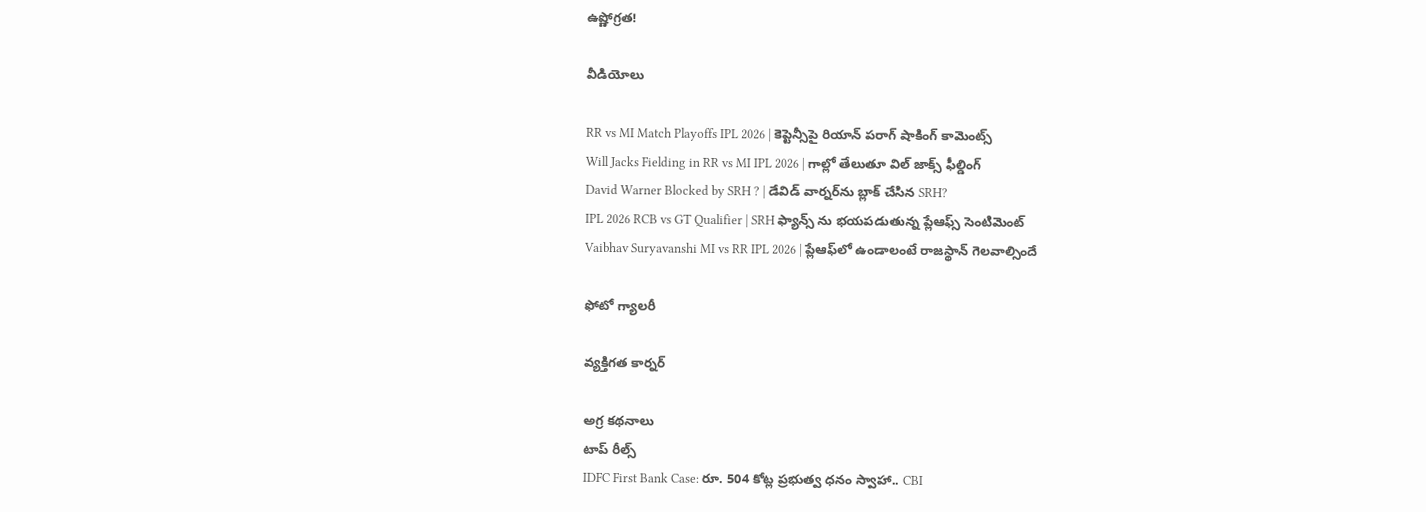ఉష్ణోగ్రత!

వీడియోలు

RR vs MI Match Playoffs IPL 2026 | కెప్టెన్సీపై రియాన్ పరాగ్ షాకింగ్ కామెంట్స్
Will Jacks Fielding in RR vs MI IPL 2026 | గాల్లో తేలుతూ విల్ జాక్స్ ఫీల్డింగ్
David Warner Blocked by SRH ? | డేవిడ్ వార్నర్‌ను బ్లాక్ చేసిన SRH?
IPL 2026 RCB vs GT Qualifier | SRH ఫ్యాన్స్ ను భయపడుతున్న ప్లేఆఫ్స్ సెంటిమెంట్
Vaibhav Suryavanshi MI vs RR IPL 2026 | ప్లేఆఫ్‌లో ఉండాలంటే రాజస్థాన్ గెలవాల్సిందే

ఫోటో గ్యాలరీ

వ్యక్తిగత కార్నర్

అగ్ర కథనాలు
టాప్ రీల్స్
IDFC First Bank Case: రూ. 504 కోట్ల ప్రభుత్వ ధనం స్వాహా.. CBI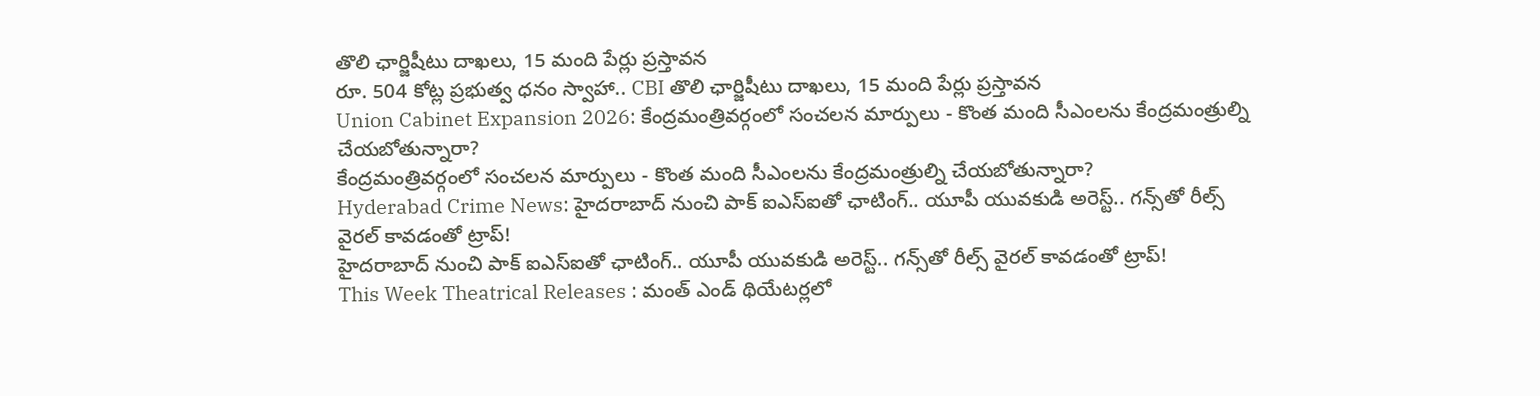తొలి ఛార్జిషీటు దాఖలు, 15 మంది పేర్లు ప్రస్తావన
రూ. 504 కోట్ల ప్రభుత్వ ధనం స్వాహా.. CBI తొలి ఛార్జిషీటు దాఖలు, 15 మంది పేర్లు ప్రస్తావన
Union Cabinet Expansion 2026: కేంద్రమంత్రివర్గంలో సంచలన మార్పులు - కొంత మంది సీఎంలను కేంద్రమంత్రుల్ని చేయబోతున్నారా?
కేంద్రమంత్రివర్గంలో సంచలన మార్పులు - కొంత మంది సీఎంలను కేంద్రమంత్రుల్ని చేయబోతున్నారా?
Hyderabad Crime News: హైదరాబాద్‌ నుంచి పాక్ ఐఎస్ఐతో ఛాటింగ్.. యూపీ యువకుడి అరెస్ట్.. గన్స్‌తో రీల్స్ వైరల్ కావడంతో ట్రాప్!
హైదరాబాద్‌ నుంచి పాక్ ఐఎస్ఐతో ఛాటింగ్.. యూపీ యువకుడి అరెస్ట్.. గన్స్‌తో రీల్స్ వైరల్ కావడంతో ట్రాప్!
This Week Theatrical Releases : మంత్ ఎండ్ థియేటర్లలో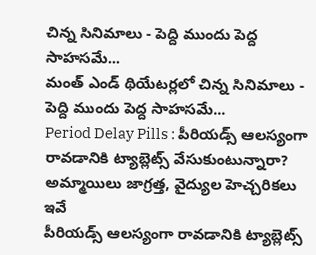చిన్న సినిమాలు - పెద్ది ముందు పెద్ద సాహసమే...
మంత్ ఎండ్ థియేటర్లలో చిన్న సినిమాలు - పెద్ది ముందు పెద్ద సాహసమే...
Period Delay Pills : పీరియడ్స్ ఆలస్యంగా రావడానికి ట్యాబ్లెట్స్ వేసుకుంటున్నారా? అమ్మాయిలు జాగ్రత్త, వైద్యుల హెచ్చరికలు ఇవే
పీరియడ్స్ ఆలస్యంగా రావడానికి ట్యాబ్లెట్స్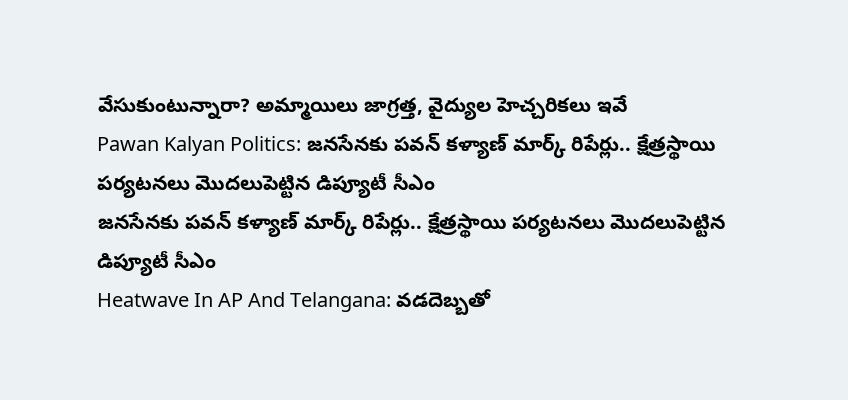వేసుకుంటున్నారా? అమ్మాయిలు జాగ్రత్త, వైద్యుల హెచ్చరికలు ఇవే
Pawan Kalyan Politics: జనసేనకు పవన్ కళ్యాణ్ మార్క్ రిపేర్లు.. క్షేత్రస్థాయి పర్యటనలు మొదలుపెట్టిన డిప్యూటీ సీఎం
జనసేనకు పవన్ కళ్యాణ్ మార్క్ రిపేర్లు.. క్షేత్రస్థాయి పర్యటనలు మొదలుపెట్టిన డిప్యూటీ సీఎం
Heatwave In AP And Telangana: వడదెబ్బతో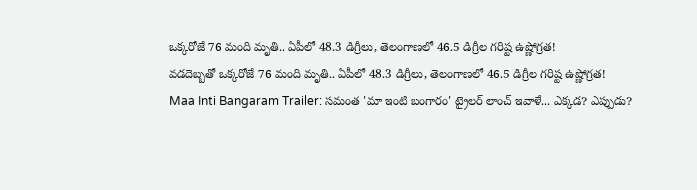ఒక్కరోజే 76 మంది మృతి.. ఏపీలో 48.3 డిగ్రీలు, తెలంగాణలో 46.5 డిగ్రీల గరిష్ట ఉష్ణోగ్రత!
వడదెబ్బతో ఒక్కరోజే 76 మంది మృతి.. ఏపీలో 48.3 డిగ్రీలు, తెలంగాణలో 46.5 డిగ్రీల గరిష్ట ఉష్ణోగ్రత!
Maa Inti Bangaram Trailer: సమంత 'మా ఇంటి బంగారం' ట్రైలర్ లాంచ్ ఇవాళే... ఎక్కడ? ఎప్పుడు?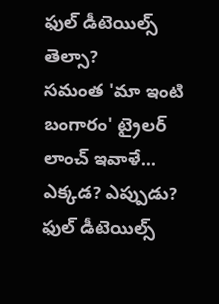ఫుల్ డీటెయిల్స్ తెల్సా?
సమంత 'మా ఇంటి బంగారం' ట్రైలర్ లాంచ్ ఇవాళే... ఎక్కడ? ఎప్పుడు? ఫుల్ డీటెయిల్స్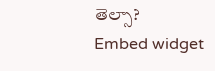తెల్సా?
Embed widget